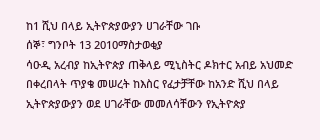ከ1 ሺህ በላይ ኢትዮጵያውያን ሀገራቸው ገቡ
ሰኞ፣ ግንቦት 13 2010ማስታወቂያ
ሳዑዲ አረብያ ከኢትዮጵያ ጠቅላይ ሚኒስትር ዶክተር አብይ አህመድ በቀረበላት ጥያቄ መሠረት ከእስር የፈታቻቸው ከአንድ ሺህ በላይ ኢትዮጵያውያን ወደ ሀገራቸው መመለሳቸውን የኢትዮጵያ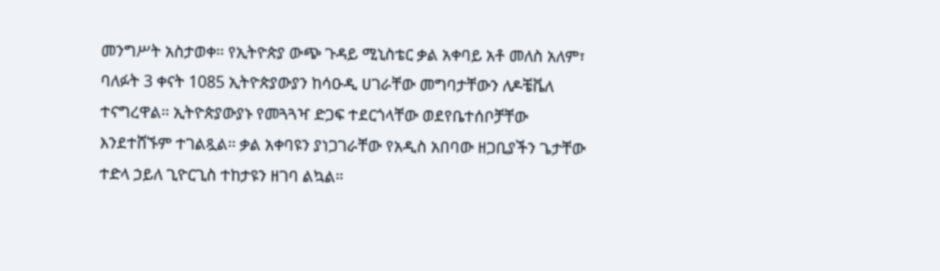መንግሥት አስታወቀ። የኢትዮጵያ ውጭ ጉዳይ ሚኒስቴር ቃል አቀባይ አቶ መለስ አለም፣ ባለፉት 3 ቀናት 1085 ኢትዮጵያውያን ከሳዑዲ ሀገራቸው መግባታቸውን ለዶቼቬለ ተናግረዋል። ኢትዮጵያውያኑ የመጓጓዣ ድጋፍ ተደርጎላቸው ወደየቤተሰቦቻቸው እንደተሸኙም ተገልጿል። ቃል አቀባዩን ያነጋገራቸው የአዲስ አበባው ዘጋቢያችን ጌታቸው ተድላ ኃይለ ጊዮርጊስ ተከታዩን ዘገባ ልኳል።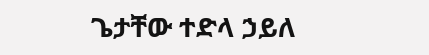ጌታቸው ተድላ ኃይለ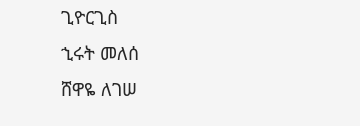ጊዮርጊስ
ኂሩት መለሰ
ሸዋዬ ለገሠ